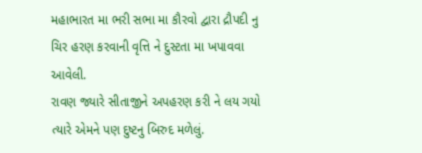મહાભારત મા ભરી સભા મા કૌરવો દ્વારા દ્રૌપદી નુ ચિર હરણ કરવાની વૃત્તિ ને દુસ્ટતા મા ખપાવવા આવેલી.
રાવણ જ્યારે સીતાજીને અપહરણ કરી ને લય ગયો ત્યારે એમને પણ દુષ્ટનુ બિરુદ મળેલું.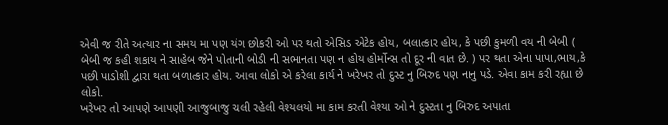એવી જ રીતે અત્યાર ના સમય મા પણ યંગ છોકરી ઓ પર થતો એસિડ એટેક હોય, બલાત્કાર હોય, કે પછી કુમળી વય ની બેબી ( બેબી જ કહી શકાય ને સાહેબ જેને પોતાની બોડી ની સભાનતા પણ ન હોય હોર્મોન્સ તો દૂર ની વાત છે. ) પર થતા એના પાપા,ભાય,કે પછી પાડોશી દ્વારા થતા બળાત્કાર હોય. આવા લોકો એ કરેલા કાર્ય ને ખરેખર તો દુસ્ટ નુ બિરુદ પણ નાનુ પડે. એવા કામ કરી રહ્યા છે લોકો.
ખરેખર તો આપણે આપણી આજુબાજુ ચલી રહેલી વેશ્યલયો મા કામ કરતી વેશ્યા ઓ ને દુસ્ટતા નુ બિરુદ અપાતા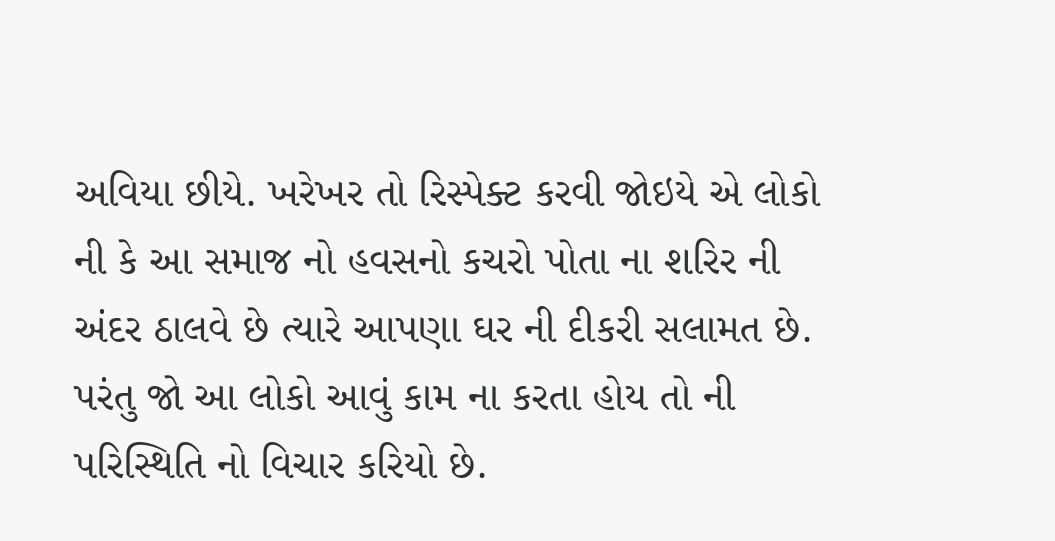અવિયા છીયે. ખરેખર તો રિસ્પેક્ટ કરવી જોઇયે એ લોકો ની કે આ સમાજ નો હવસનો કચરો પોતા ના શરિર ની અંદર ઠાલવે છે ત્યારે આપણા ઘર ની દીકરી સલામત છે.
પરંતુ જો આ લોકો આવું કામ ના કરતા હોય તો ની પરિસ્થિતિ નો વિચાર કરિયો છે.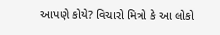આપણે કોયે? વિચારો મિત્રો કે આ લોકો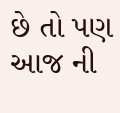છે તો પણ આજ ની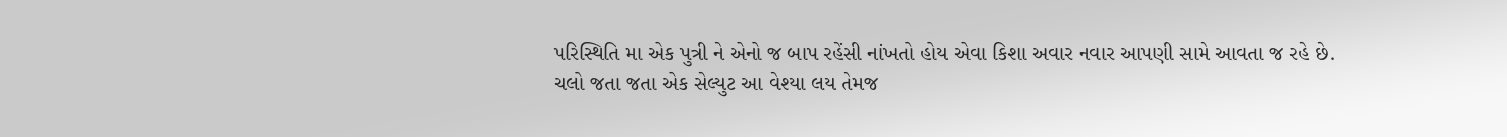પરિસ્થિતિ મા એક પુત્રી ને એનો જ બાપ રહેંસી નાંખતો હોય એવા કિશા અવાર નવાર આપણી સામે આવતા જ રહે છે.
ચલો જતા જતા એક સેલ્યુટ આ વેશ્યા લય તેમજ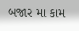બજાર મા કામ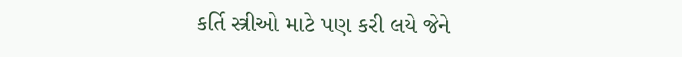કર્તિ સ્ત્રીઓ માટે પણ કરી લયે જેને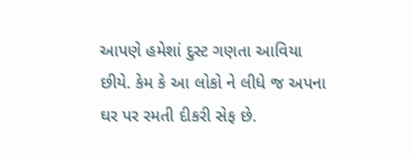આપણે હમેશાં દુસ્ટ ગણતા આવિયા છીયે. કેમ કે આ લોકો ને લીધે જ અપના ઘર પર રમતી દીકરી સેફ છે.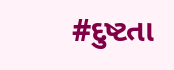#દુષ્ટતા